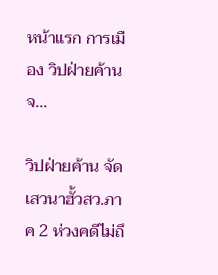หน้าแรก การเมือง วิปฝ่ายค้าน จ...

วิปฝ่ายค้าน จัดเสวนาฮั้วสว.ภาค 2 ห่วงคดีไม่ถึ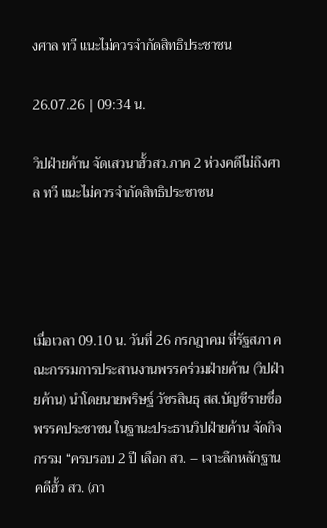งศาล ทวี แนะไม่ควรจำกัดสิทธิประชาชน

26.07.26 | 09:34 น.

วิปฝ่ายค้าน จัดเสวนาฮั้วสว.ภาค 2 ห่วงคดีไม่ถึงศาล ทวี แนะไม่ควรจำกัดสิทธิประชาชน




เมื่อเวลา 09.10 น. วันที่ 26 กรกฎาคม ที่รัฐสภา คณะกรรมการประสานงานพรรคร่วมฝ่ายค้าน (วิปฝ่ายค้าน) นำโดยนายพริษฐ์ วัชรสินธุ สส.บัญชีรายชื่อ พรรคประชาชน ในฐานะประธานวิปฝ่ายค้าน จัดกิจกรรม “ครบรอบ 2 ปี เลือก สว. – เจาะลึกหลักฐานคดีฮั้ว สว. (ภา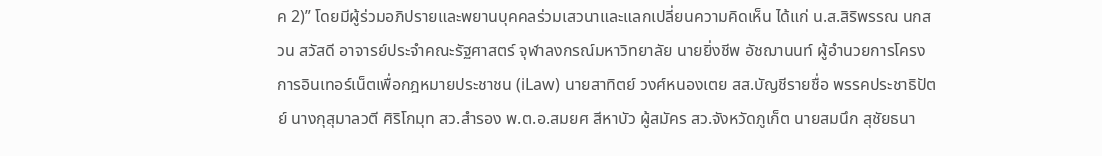ค 2)” โดยมีผู้ร่วมอภิปรายและพยานบุคคลร่วมเสวนาและแลกเปลี่ยนความคิดเห็น ได้แก่ น.ส.สิริพรรณ นกสวน สวัสดี อาจารย์ประจำคณะรัฐศาสตร์ จุฬาลงกรณ์มหาวิทยาลัย นายยิ่งชีพ อัชฌานนท์ ผู้อำนวยการโครงการอินเทอร์เน็ตเพื่อกฎหมายประชาชน (iLaw) นายสาทิตย์ วงศ์หนองเตย สส.บัญชีรายชื่อ พรรคประชาธิปัตย์ นางกุสุมาลวตี ศิริโกมุท สว.สำรอง พ.ต.อ.สมยศ สีหาบัว ผู้สมัคร สว.จังหวัดภูเก็ต นายสมนึก สุชัยธนา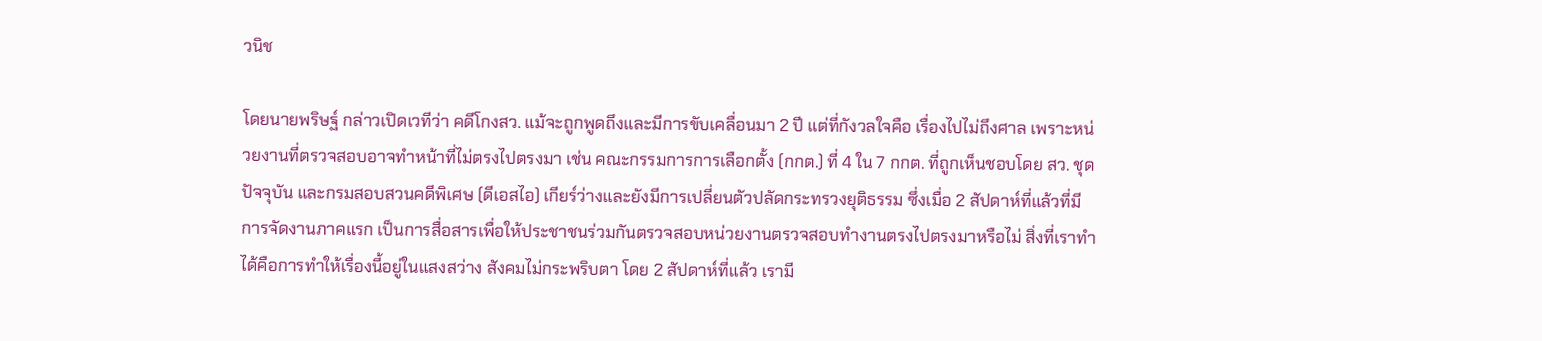วนิช

โดยนายพริษฐ์ กล่าวเปิดเวทีว่า คดีโกงสว. แม้จะถูกพูดถึงและมีการขับเคลื่อนมา 2 ปี แต่ที่กังวลใจคือ เรื่องไปไม่ถึงศาล เพราะหน่วยงานที่ตรวจสอบอาจทำหน้าที่ไม่ตรงไปตรงมา เช่น คณะกรรมการการเลือกตั้ง (กกต.) ที่ 4 ใน 7 กกต. ที่ถูกเห็นชอบโดย สว. ชุดปัจจุบัน และกรมสอบสวนคดีพิเศษ (ดีเอสไอ) เกียร์ว่างและยังมีการเปลี่ยนตัวปลัดกระทรวงยุติธรรม ซึ่งเมื่อ 2 สัปดาห์ที่แล้วที่มีการจัดงานภาคแรก เป็นการสื่อสารเพื่อให้ประชาชนร่วมกันตรวจสอบหน่วยงานตรวจสอบทำงานตรงไปตรงมาหรือไม่ สิ่งที่เราทำได้คือการทำให้เรื่องนี้อยู่ในแสงสว่าง สังคมไม่กระพริบตา โดย 2 สัปดาห์ที่แล้ว เรามี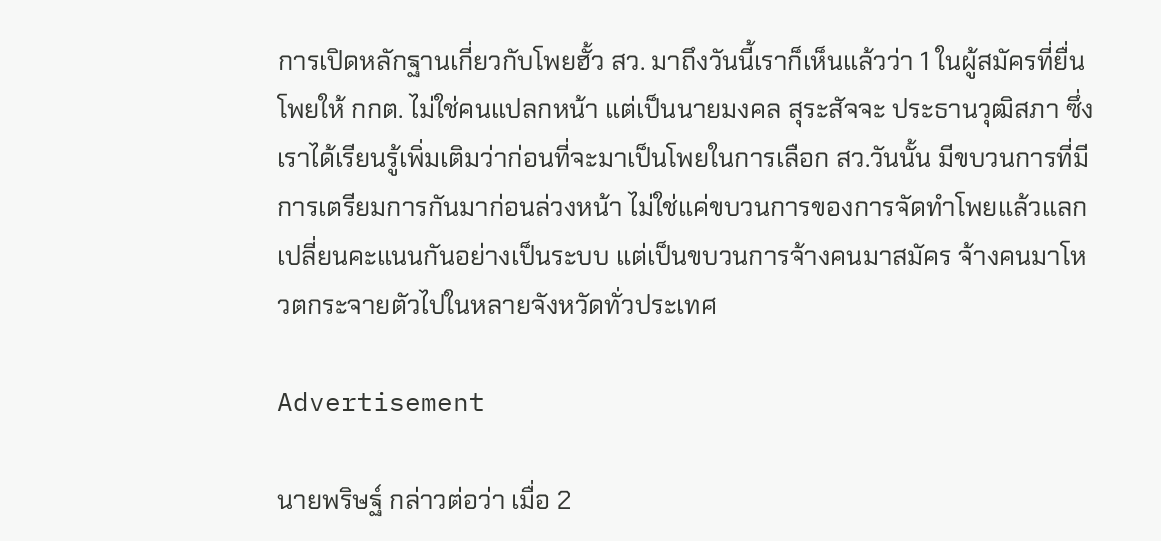การเปิดหลักฐานเกี่ยวกับโพยฮั้ว สว. มาถึงวันนี้เราก็เห็นแล้วว่า 1 ในผู้สมัครที่ยื่นโพยให้ กกต. ไม่ใช่คนแปลกหน้า แต่เป็นนายมงคล สุระสัจจะ ประธานวุฒิสภา ซึ่งเราได้เรียนรู้เพิ่มเติมว่าก่อนที่จะมาเป็นโพยในการเลือก สว.วันนั้น มีขบวนการที่มีการเตรียมการกันมาก่อนล่วงหน้า ไม่ใช่แค่ขบวนการของการจัดทำโพยแล้วแลกเปลี่ยนคะแนนกันอย่างเป็นระบบ แต่เป็นขบวนการจ้างคนมาสมัคร จ้างคนมาโหวตกระจายตัวไปในหลายจังหวัดทั่วประเทศ

Advertisement

นายพริษฐ์ กล่าวต่อว่า เมื่อ 2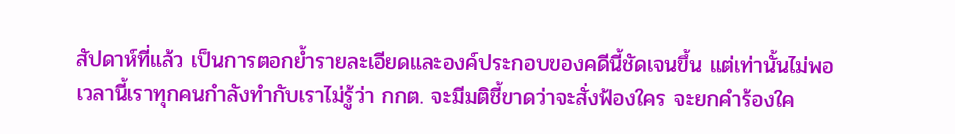สัปดาห์ที่แล้ว เป็นการตอกย้ำรายละเอียดและองค์ประกอบของคดีนี้ชัดเจนขึ้น แต่เท่านั้นไม่พอเวลานี้เราทุกคนกำลังทำกับเราไม่รู้ว่า กกต. จะมีมติชี้ขาดว่าจะสั่งฟ้องใคร จะยกคำร้องใค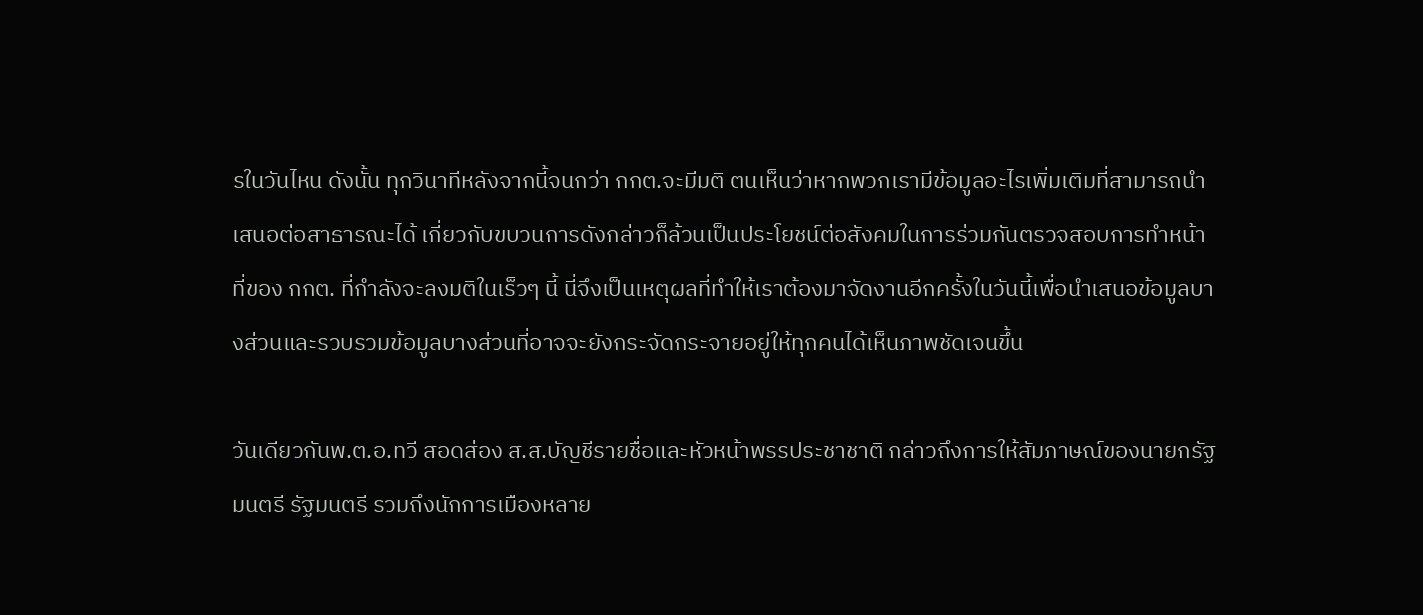รในวันไหน ดังนั้น ทุกวินาทีหลังจากนี้จนกว่า กกต.จะมีมติ ตนเห็นว่าหากพวกเรามีข้อมูลอะไรเพิ่มเติมที่สามารถนำเสนอต่อสาธารณะได้ เกี่ยวกับขบวนการดังกล่าวก็ล้วนเป็นประโยชน์ต่อสังคมในการร่วมกันตรวจสอบการทำหน้าที่ของ กกต. ที่กำลังจะลงมติในเร็วๆ นี้ นี่จึงเป็นเหตุผลที่ทำให้เราต้องมาจัดงานอีกครั้งในวันนี้เพื่อนำเสนอข้อมูลบางส่วนและรวบรวมข้อมูลบางส่วนที่อาจจะยังกระจัดกระจายอยู่ให้ทุกคนได้เห็นภาพชัดเจนขึ้น

วันเดียวกันพ.ต.อ.ทวี สอดส่อง ส.ส.บัญชีรายชื่อและหัวหน้าพรรประชาชาติ กล่าวถึงการให้สัมภาษณ์ของนายกรัฐมนตรี รัฐมนตรี รวมถึงนักการเมืองหลาย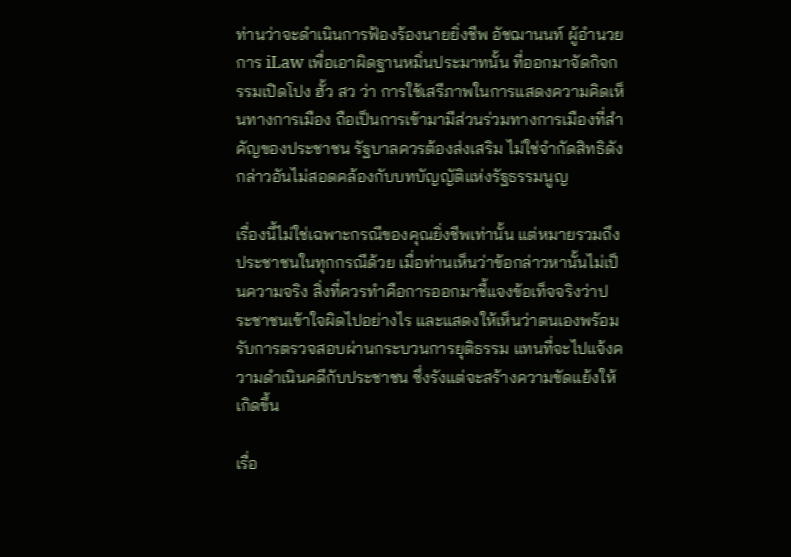ท่านว่าจะดำเนินการฟ้องร้องนายยิ่งชีพ อัชฌานนท์ ผู้อำนวยการ iLaw เพื่อเอาผิดฐานหมิ่นประมาทนั้น ที่ออกมาจัดกิจกรรมเปิดโปง ฮั้ว สว ว่า การใช้เสรีภาพในการแสดงความคิดเห็นทางการเมือง ถือเป็นการเข้ามามีส่วนร่วมทางการเมืองที่สำคัญของประชาชน รัฐบาลควรต้องส่งเสริม ไม่ใช่จำกัดสิทธิดังกล่าวอันไม่สอดคล้องกับบทบัญญัติแห่งรัฐธรรมนูญ

เรื่องนี้ไม่ใช่เฉพาะกรณีของคุณยิ่งชีพเท่านั้น แต่หมายรวมถึงประชาชนในทุกกรณีด้วย เมื่อท่านเห็นว่าข้อกล่าวหานั้นไม่เป็นความจริง สิ่งที่ควรทำคือการออกมาชี้แจงข้อเท็จจริงว่าประชาชนเข้าใจผิดไปอย่างไร และแสดงให้เห็นว่าตนเองพร้อมรับการตรวจสอบผ่านกระบวนการยุติธรรม แทนที่จะไปแจ้งความดำเนินคดีกับประชาชน ซึ่งรังแต่จะสร้างความขัดแย้งให้เกิดขึ้น

เรื่อ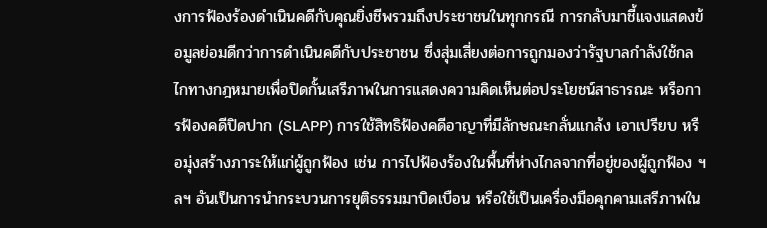งการฟ้องร้องดำเนินคดีกับคุณยิ่งชีพรวมถึงประชาชนในทุกกรณี การกลับมาชี้แจงแสดงข้อมูลย่อมดีกว่าการดำเนินคดีกับประชาชน ซึ่งสุ่มเสี่ยงต่อการถูกมองว่ารัฐบาลกำลังใช้กลไกทางกฎหมายเพื่อปิดกั้นเสรีภาพในการแสดงความคิดเห็นต่อประโยชน์สาธารณะ หรือการฟ้องคดีปิดปาก (SLAPP) การใช้สิทธิฟ้องคดีอาญาที่มีลักษณะกลั่นแกล้ง เอาเปรียบ หรือมุ่งสร้างภาระให้แก่ผู้ถูกฟ้อง เช่น การไปฟ้องร้องในพื้นที่ห่างไกลจากที่อยู่ของผู้ถูกฟ้อง ฯลฯ อันเป็นการนำกระบวนการยุติธรรมมาบิดเบือน หรือใช้เป็นเครื่องมือคุกคามเสรีภาพใน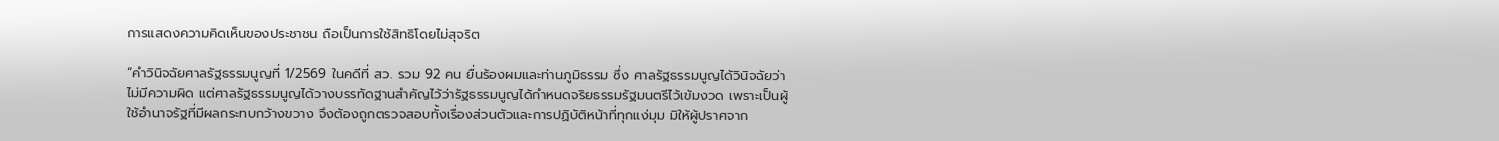การแสดงความคิดเห็นของประชาชน ถือเป็นการใช้สิทธิโดยไม่สุจริต

“คำวินิจฉัยศาลรัฐธรรมนูญที่ 1/2569 ในคดีที่ สว. รวม 92 คน ยื่นร้องผมและท่านภูมิธรรม ซึ่ง ศาลรัฐธรรมนูญได้วินิจฉัยว่าไม่มีความผิด แต่ศาลรัฐธรรมนูญได้วางบรรทัดฐานสำคัญไว้ว่ารัฐธรรมนูญได้กำหนดจริยธรรมรัฐมนตรีไว้เข้มงวด เพราะเป็นผู้ใช้อำนาจรัฐที่มีผลกระทบกว้างขวาง จึงต้องถูกตรวจสอบทั้งเรื่องส่วนตัวและการปฏิบัติหน้าที่ทุกแง่มุม มิให้ผู้ปราศจาก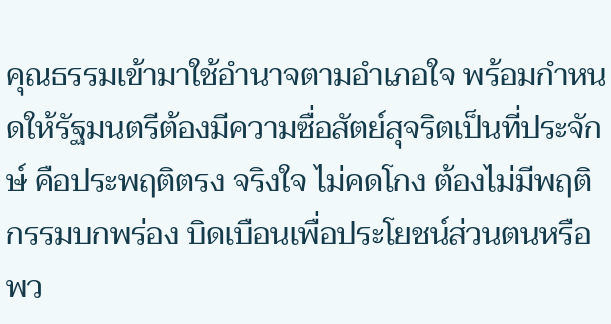คุณธรรมเข้ามาใช้อำนาจตามอำเภอใจ พร้อมกำหนดให้รัฐมนตรีต้องมีความซื่อสัตย์สุจริตเป็นที่ประจักษ์ คือประพฤติตรง จริงใจ ไม่คดโกง ต้องไม่มีพฤติกรรมบกพร่อง บิดเบือนเพื่อประโยชน์ส่วนตนหรือพว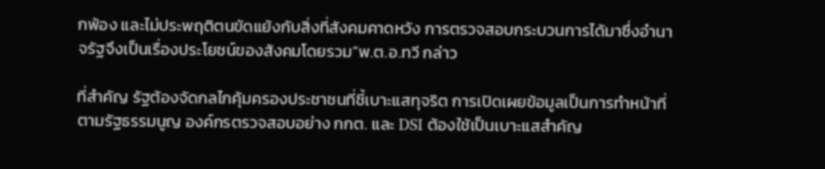กพ้อง และไม่ประพฤติตนขัดแย้งกับสิ่งที่สังคมคาดหวัง การตรวจสอบกระบวนการได้มาซึ่งอำนาจรัฐจึงเป็นเรื่องประโยชน์ของสังคมโดยรวม”พ.ต.อ.ทวี กล่าว

ที่สำคัญ รัฐต้องจัดกลไกคุ้มครองประชาชนที่ชี้เบาะแสทุจริต การเปิดเผยข้อมูลเป็นการทำหน้าที่ตามรัฐธรรมนูญ องค์กรตรวจสอบอย่าง กกต. และ DSI ต้องใช้เป็นเบาะแสสำคัญ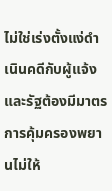ไม่ใช่เร่งตั้งแง่ดำเนินคดีกับผู้แจ้ง และรัฐต้องมีมาตรการคุ้มครองพยานไม่ให้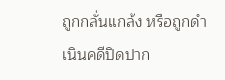ถูกกลั่นแกล้ง หรือถูกดำเนินคดีปิดปาก